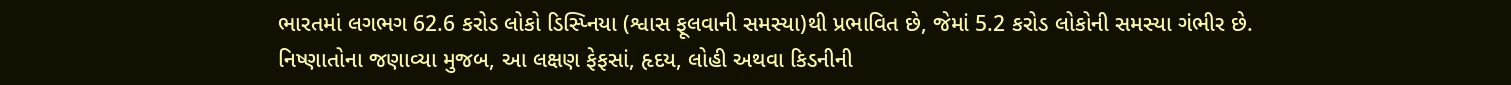ભારતમાં લગભગ 62.6 કરોડ લોકો ડિસ્પ્નિયા (શ્વાસ ફૂલવાની સમસ્યા)થી પ્રભાવિત છે, જેમાં 5.2 કરોડ લોકોની સમસ્યા ગંભીર છે. નિષ્ણાતોના જણાવ્યા મુજબ, આ લક્ષણ ફેફસાં, હૃદય, લોહી અથવા કિડનીની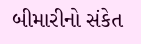બીમારીનો સંકેત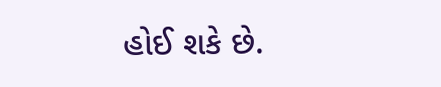હોઈ શકે છે.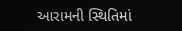આરામની સ્થિતિમાં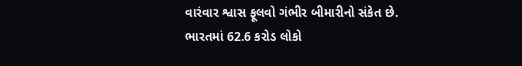વારંવાર શ્વાસ ફૂલવો ગંભીર બીમારીનો સંકેત છે.
ભારતમાં 62.6 કરોડ લોકો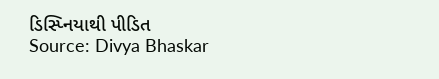ડિસ્પ્નિયાથી પીડિત
Source: Divya Bhaskar